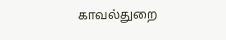காவல்துறை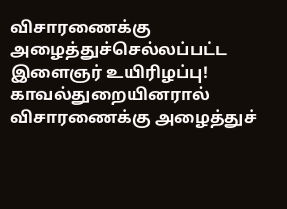விசாரணைக்கு அழைத்துச்செல்லப்பட்ட இளைஞர் உயிரிழப்பு!
காவல்துறையினரால் விசாரணைக்கு அழைத்துச்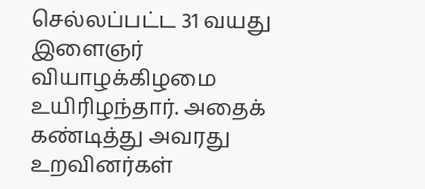செல்லப்பட்ட 31 வயது இளைஞர் வியாழக்கிழமை உயிரிழந்தார். அதைக் கண்டித்து அவரது உறவினர்கள்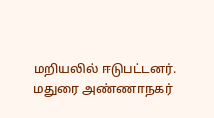மறியலில் ஈடுபட்டனர்.
மதுரை அண்ணாநகர்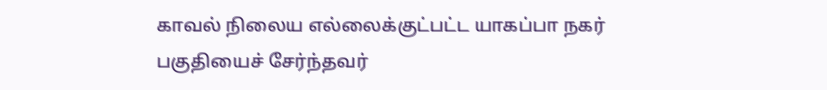காவல் நிலைய எல்லைக்குட்பட்ட யாகப்பா நகர் பகுதியைச் சேர்ந்தவர்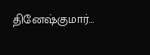தினேஷ்குமார்…